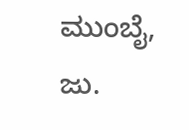ಮುಂಬೈ, ಜು.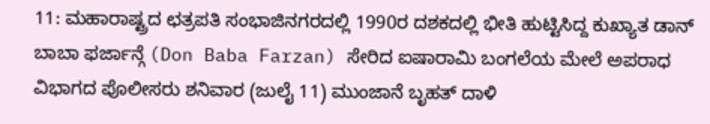11: ಮಹಾರಾಷ್ಟ್ರದ ಛತ್ರಪತಿ ಸಂಭಾಜಿನಗರದಲ್ಲಿ 1990ರ ದಶಕದಲ್ಲಿ ಭೀತಿ ಹುಟ್ಟಿಸಿದ್ದ ಕುಖ್ಯಾತ ಡಾನ್ ಬಾಬಾ ಫರ್ಜಾನ್ಗೆ (Don Baba Farzan) ಸೇರಿದ ಐಷಾರಾಮಿ ಬಂಗಲೆಯ ಮೇಲೆ ಅಪರಾಧ ವಿಭಾಗದ ಪೊಲೀಸರು ಶನಿವಾರ (ಜುಲೈ 11) ಮುಂಜಾನೆ ಬೃಹತ್ ದಾಳಿ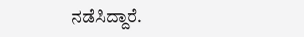ನಡೆಸಿದ್ದಾರೆ.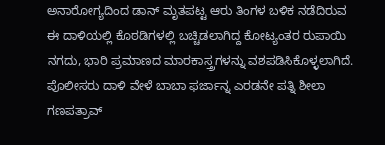ಅನಾರೋಗ್ಯದಿಂದ ಡಾನ್ ಮೃತಪಟ್ಟ ಆರು ತಿಂಗಳ ಬಳಿಕ ನಡೆದಿರುವ ಈ ದಾಳಿಯಲ್ಲಿ ಕೊಠಡಿಗಳಲ್ಲಿ ಬಚ್ಚಿಡಲಾಗಿದ್ದ ಕೋಟ್ಯಂತರ ರುಪಾಯಿ ನಗದು, ಭಾರಿ ಪ್ರಮಾಣದ ಮಾರಕಾಸ್ತ್ರಗಳನ್ನು ವಶಪಡಿಸಿಕೊಳ್ಳಲಾಗಿದೆ.
ಪೊಲೀಸರು ದಾಳಿ ವೇಳೆ ಬಾಬಾ ಫರ್ಜಾನ್ನ ಎರಡನೇ ಪತ್ನಿ ಶೀಲಾ ಗಣಪತ್ರಾವ್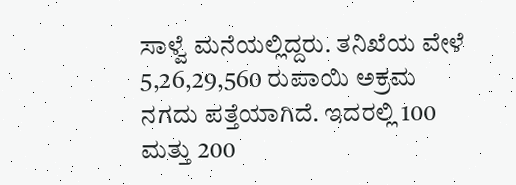ಸಾಳ್ವೆ ಮನೆಯಲ್ಲಿದ್ದರು. ತನಿಖೆಯ ವೇಳೆ 5,26,29,560 ರುಪಾಯಿ ಅಕ್ರಮ ನಗದು ಪತ್ತೆಯಾಗಿದೆ. ಇದರಲ್ಲಿ 100 ಮತ್ತು 200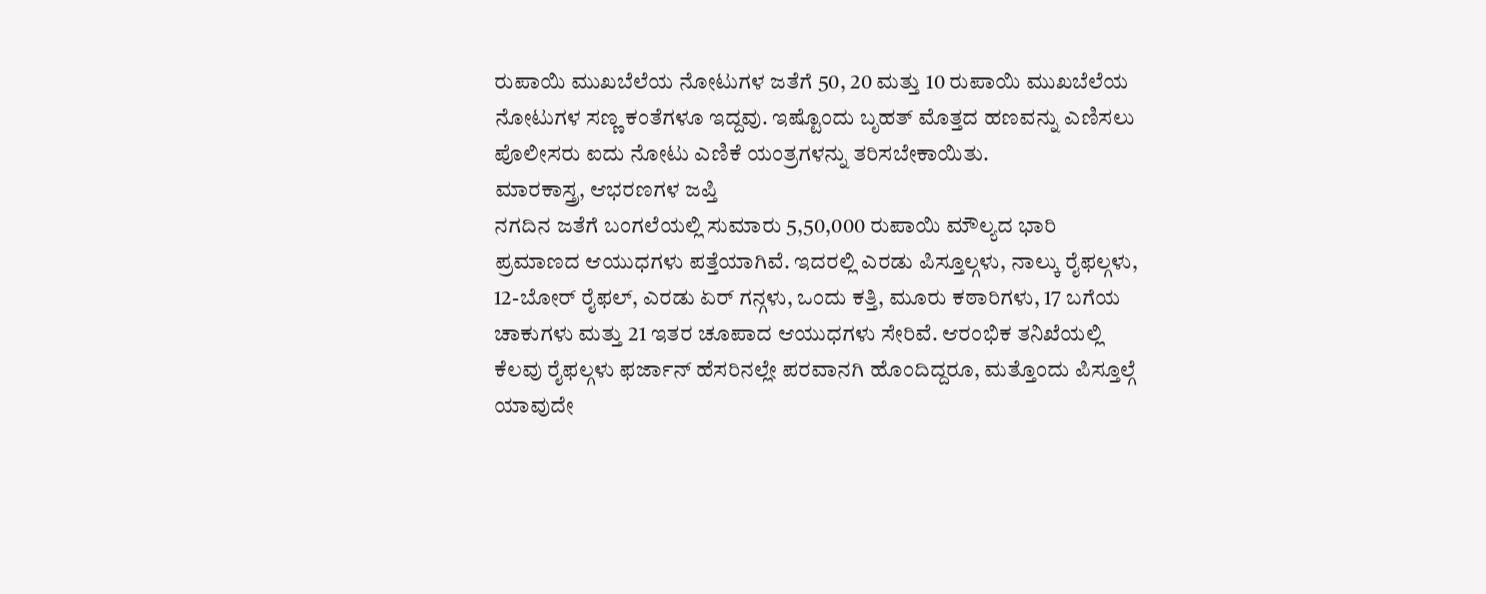ರುಪಾಯಿ ಮುಖಬೆಲೆಯ ನೋಟುಗಳ ಜತೆಗೆ 50, 20 ಮತ್ತು 10 ರುಪಾಯಿ ಮುಖಬೆಲೆಯ ನೋಟುಗಳ ಸಣ್ಣ ಕಂತೆಗಳೂ ಇದ್ದವು. ಇಷ್ಟೊಂದು ಬೃಹತ್ ಮೊತ್ತದ ಹಣವನ್ನು ಎಣಿಸಲು ಪೊಲೀಸರು ಐದು ನೋಟು ಎಣಿಕೆ ಯಂತ್ರಗಳನ್ನು ತರಿಸಬೇಕಾಯಿತು.
ಮಾರಕಾಸ್ತ್ರ, ಆಭರಣಗಳ ಜಪ್ತಿ
ನಗದಿನ ಜತೆಗೆ ಬಂಗಲೆಯಲ್ಲಿ ಸುಮಾರು 5,50,000 ರುಪಾಯಿ ಮೌಲ್ಯದ ಭಾರಿ ಪ್ರಮಾಣದ ಆಯುಧಗಳು ಪತ್ತೆಯಾಗಿವೆ. ಇದರಲ್ಲಿ ಎರಡು ಪಿಸ್ತೂಲ್ಗಳು, ನಾಲ್ಕು ರೈಫಲ್ಗಳು, 12-ಬೋರ್ ರೈಫಲ್, ಎರಡು ಏರ್ ಗನ್ಗಳು, ಒಂದು ಕತ್ತಿ, ಮೂರು ಕಠಾರಿಗಳು, 17 ಬಗೆಯ ಚಾಕುಗಳು ಮತ್ತು 21 ಇತರ ಚೂಪಾದ ಆಯುಧಗಳು ಸೇರಿವೆ. ಆರಂಭಿಕ ತನಿಖೆಯಲ್ಲಿ ಕೆಲವು ರೈಫಲ್ಗಳು ಫರ್ಜಾನ್ ಹೆಸರಿನಲ್ಲೇ ಪರವಾನಗಿ ಹೊಂದಿದ್ದರೂ, ಮತ್ತೊಂದು ಪಿಸ್ತೂಲ್ಗೆ ಯಾವುದೇ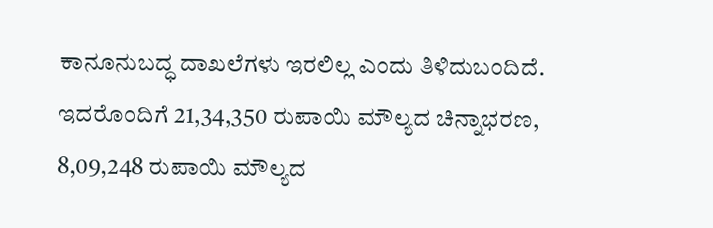ಕಾನೂನುಬದ್ಧ ದಾಖಲೆಗಳು ಇರಲಿಲ್ಲ ಎಂದು ತಿಳಿದುಬಂದಿದೆ.
ಇದರೊಂದಿಗೆ 21,34,350 ರುಪಾಯಿ ಮೌಲ್ಯದ ಚಿನ್ನಾಭರಣ, 8,09,248 ರುಪಾಯಿ ಮೌಲ್ಯದ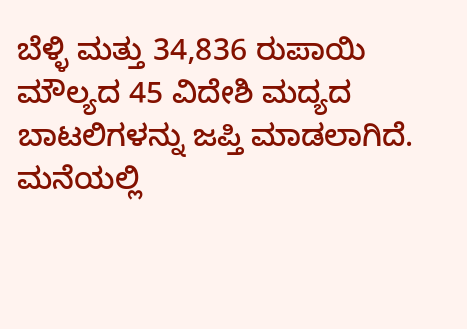ಬೆಳ್ಳಿ ಮತ್ತು 34,836 ರುಪಾಯಿ ಮೌಲ್ಯದ 45 ವಿದೇಶಿ ಮದ್ಯದ ಬಾಟಲಿಗಳನ್ನು ಜಪ್ತಿ ಮಾಡಲಾಗಿದೆ. ಮನೆಯಲ್ಲಿ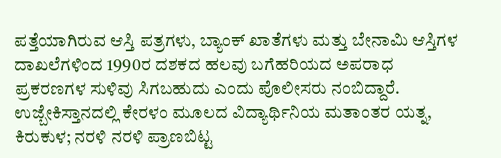ಪತ್ತೆಯಾಗಿರುವ ಆಸ್ತಿ ಪತ್ರಗಳು, ಬ್ಯಾಂಕ್ ಖಾತೆಗಳು ಮತ್ತು ಬೇನಾಮಿ ಆಸ್ತಿಗಳ ದಾಖಲೆಗಳಿಂದ 1990ರ ದಶಕದ ಹಲವು ಬಗೆಹರಿಯದ ಅಪರಾಧ ಪ್ರಕರಣಗಳ ಸುಳಿವು ಸಿಗಬಹುದು ಎಂದು ಪೊಲೀಸರು ನಂಬಿದ್ದಾರೆ.
ಉಜ್ಬೇಕಿಸ್ತಾನದಲ್ಲಿ ಕೇರಳಂ ಮೂಲದ ವಿದ್ಯಾರ್ಥಿನಿಯ ಮತಾಂತರ ಯತ್ನ, ಕಿರುಕುಳ; ನರಳಿ ನರಳಿ ಪ್ರಾಣಬಿಟ್ಟ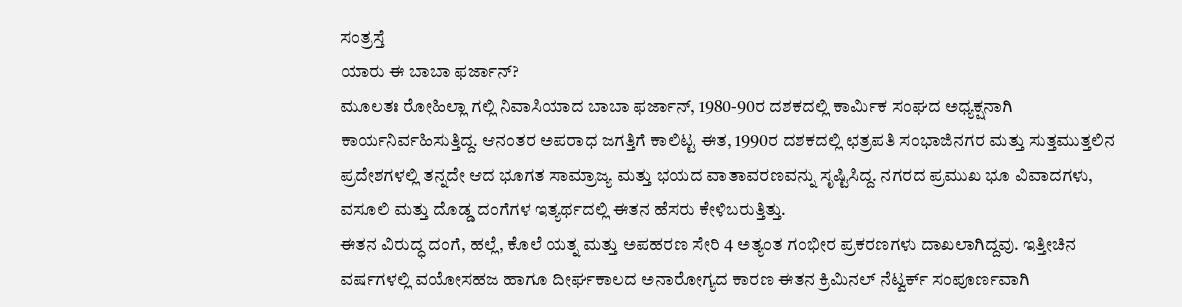ಸಂತ್ರಸ್ತೆ
ಯಾರು ಈ ಬಾಬಾ ಫರ್ಜಾನ್?
ಮೂಲತಃ ರೋಹಿಲ್ಲಾ ಗಲ್ಲಿ ನಿವಾಸಿಯಾದ ಬಾಬಾ ಫರ್ಜಾನ್, 1980-90ರ ದಶಕದಲ್ಲಿ ಕಾರ್ಮಿಕ ಸಂಘದ ಅಧ್ಯಕ್ಷನಾಗಿ ಕಾರ್ಯನಿರ್ವಹಿಸುತ್ತಿದ್ದ. ಆನಂತರ ಅಪರಾಧ ಜಗತ್ತಿಗೆ ಕಾಲಿಟ್ಟ ಈತ, 1990ರ ದಶಕದಲ್ಲಿ ಛತ್ರಪತಿ ಸಂಭಾಜಿನಗರ ಮತ್ತು ಸುತ್ತಮುತ್ತಲಿನ ಪ್ರದೇಶಗಳಲ್ಲಿ ತನ್ನದೇ ಆದ ಭೂಗತ ಸಾಮ್ರಾಜ್ಯ ಮತ್ತು ಭಯದ ವಾತಾವರಣವನ್ನು ಸೃಷ್ಟಿಸಿದ್ದ. ನಗರದ ಪ್ರಮುಖ ಭೂ ವಿವಾದಗಳು, ವಸೂಲಿ ಮತ್ತು ದೊಡ್ಡ ದಂಗೆಗಳ ಇತ್ಯರ್ಥದಲ್ಲಿ ಈತನ ಹೆಸರು ಕೇಳಿಬರುತ್ತಿತ್ತು.
ಈತನ ವಿರುದ್ಧ ದಂಗೆ, ಹಲ್ಲೆ, ಕೊಲೆ ಯತ್ನ ಮತ್ತು ಅಪಹರಣ ಸೇರಿ 4 ಅತ್ಯಂತ ಗಂಭೀರ ಪ್ರಕರಣಗಳು ದಾಖಲಾಗಿದ್ದವು. ಇತ್ತೀಚಿನ ವರ್ಷಗಳಲ್ಲಿ ವಯೋಸಹಜ ಹಾಗೂ ದೀರ್ಘಕಾಲದ ಅನಾರೋಗ್ಯದ ಕಾರಣ ಈತನ ಕ್ರಿಮಿನಲ್ ನೆಟ್ವರ್ಕ್ ಸಂಪೂರ್ಣವಾಗಿ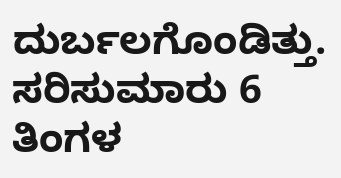ದುರ್ಬಲಗೊಂಡಿತ್ತು. ಸರಿಸುಮಾರು 6 ತಿಂಗಳ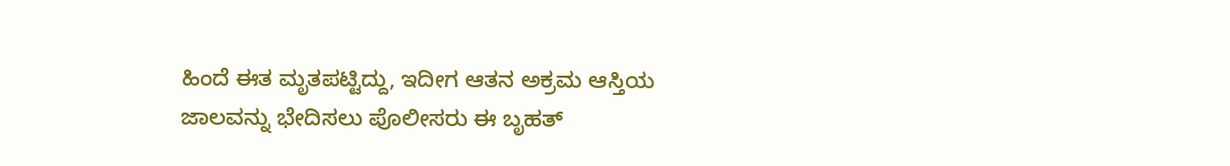ಹಿಂದೆ ಈತ ಮೃತಪಟ್ಟಿದ್ದು, ಇದೀಗ ಆತನ ಅಕ್ರಮ ಆಸ್ತಿಯ ಜಾಲವನ್ನು ಭೇದಿಸಲು ಪೊಲೀಸರು ಈ ಬೃಹತ್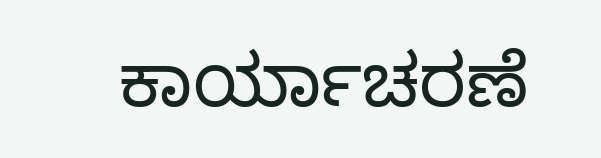ಕಾರ್ಯಾಚರಣೆ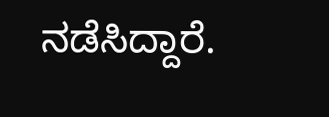ನಡೆಸಿದ್ದಾರೆ.